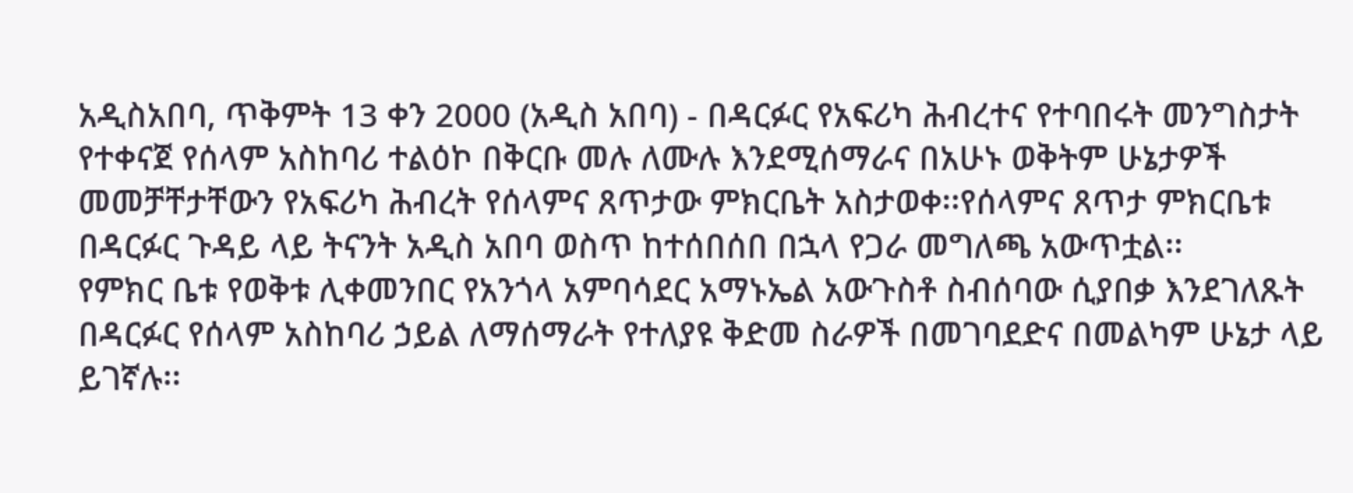አዲስአበባ, ጥቅምት 13 ቀን 2000 (አዲስ አበባ) - በዳርፉር የአፍሪካ ሕብረተና የተባበሩት መንግስታት የተቀናጀ የሰላም አስከባሪ ተልዕኮ በቅርቡ መሉ ለሙሉ እንደሚሰማራና በአሁኑ ወቅትም ሁኔታዎች መመቻቸታቸውን የአፍሪካ ሕብረት የሰላምና ጸጥታው ምክርቤት አስታወቀ፡፡የሰላምና ጸጥታ ምክርቤቱ በዳርፉር ጉዳይ ላይ ትናንት አዲስ አበባ ወስጥ ከተሰበሰበ በኋላ የጋራ መግለጫ አውጥቷል፡፡
የምክር ቤቱ የወቅቱ ሊቀመንበር የአንጎላ አምባሳደር አማኑኤል አውጉስቶ ስብሰባው ሲያበቃ እንደገለጹት በዳርፉር የሰላም አስከባሪ ኃይል ለማሰማራት የተለያዩ ቅድመ ስራዎች በመገባደድና በመልካም ሁኔታ ላይ ይገኛሉ፡፡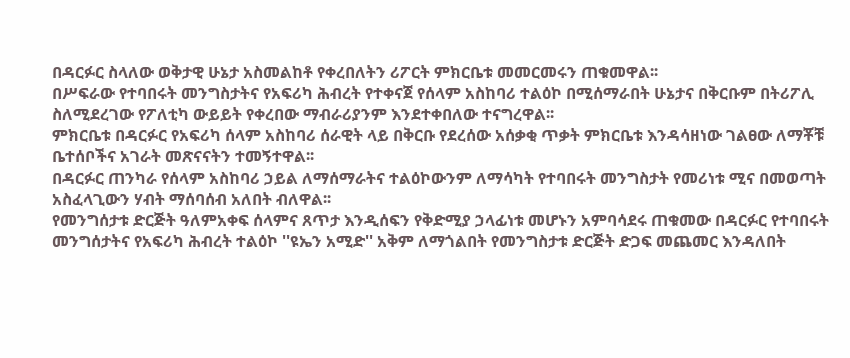በዳርፉር ስላለው ወቅታዊ ሁኔታ አስመልከቶ የቀረበለትን ሪፖርት ምክርቤቱ መመርመሩን ጠቁመዋል፡፡
በሥፍራው የተባበሩት መንግስታትና የአፍሪካ ሕብረት የተቀናጀ የሰላም አስከባሪ ተልዕኮ በሚሰማራበት ሁኔታና በቅርቡም በትሪፖሊ ስለሚደረገው የፖለቲካ ውይይት የቀረበው ማብራሪያንም እንደተቀበለው ተናግረዋል፡፡
ምክርቤቱ በዳርፉር የአፍሪካ ሰላም አስከባሪ ሰራዊት ላይ በቅርቡ የደረሰው አሰቃቂ ጥቃት ምክርቤቱ እንዳሳዘነው ገልፀው ለማቾቹ ቤተሰቦችና አገራት መጽናናትን ተመኝተዋል፡፡
በዳርፉር ጠንካራ የሰላም አስከባሪ ኃይል ለማሰማራትና ተልዕኮውንም ለማሳካት የተባበሩት መንግስታት የመሪነቱ ሚና በመወጣት አስፈላጊውን ሃብት ማሰባሰብ አለበት ብለዋል፡፡
የመንግሰታቱ ድርጅት ዓለምአቀፍ ሰላምና ጸጥታ እንዲሰፍን የቅድሚያ ኃላፊነቱ መሆኑን አምባሳደሩ ጠቁመው በዳርፉር የተባበሩት መንግሰታትና የአፍሪካ ሕብረት ተልዕኮ ''ዩኤን አሚድ'' አቅም ለማጎልበት የመንግስታቱ ድርጅት ድጋፍ መጨመር እንዳለበት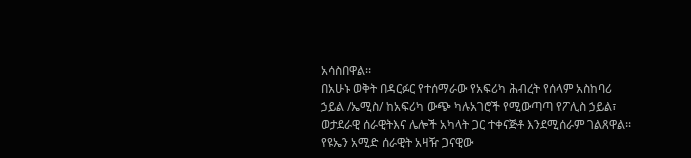አሳስበዋል፡፡
በአሁኑ ወቅት በዳርፉር የተሰማራው የአፍሪካ ሕብረት የሰላም አስከባሪ ኃይል /ኤሚስ/ ከአፍሪካ ውጭ ካሉአገሮች የሚውጣጣ የፖሊስ ኃይል፣ ወታደራዊ ሰራዊትእና ሌሎች አካላት ጋር ተቀናጅቶ እንደሚሰራም ገልጸዋል፡፡
የዩኤን አሚድ ሰራዊት አዛዥ ጋናዊው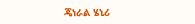ጄነራል ሄኒሪ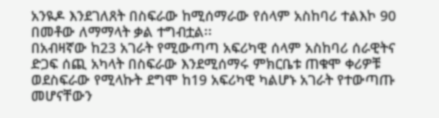አንዪዶ እንደገለጸት በስፍራው ከሚሰማራው የሰላም አስከባሪ ተልእኮ 90 በመቶው ለማማላት ቃል ተግብቷል፡፡
በአብዛኛው ከ23 አገራት የሚውጣጣ አፍሪካዊ ሰላም አስከባሪ ሰራዊትና ድጋፍ ሰጪ አካላት በስፍራው እንደሚሰማሩ ምክርቤቱ ጠቁሞ ቀሪዎቹ ወደስፍራው የሚላኩት ደግሞ ከ19 አፍሪካዊ ካልሆኑ አገራት የተውጣጡ መሆናቸውን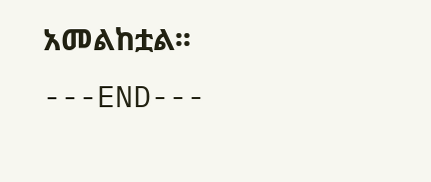አመልከቷል፡፡
---END---